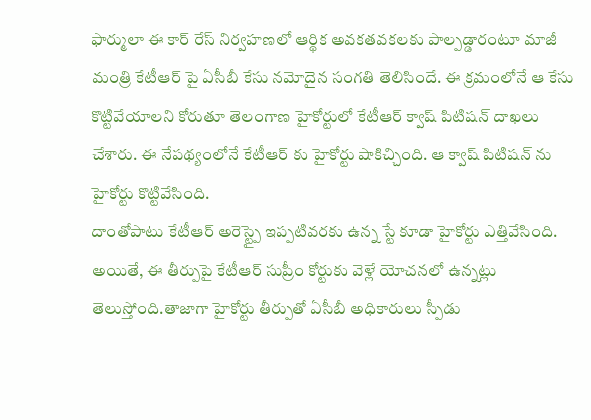ఫార్ములా ఈ కార్ రేస్ నిర్వహణలో ఆర్థిక అవకతవకలకు పాల్పడ్డారంటూ మాజీ మంత్రి కేటీఆర్ పై ఏసీబీ కేసు నమోదైన సంగతి తెలిసిందే. ఈ క్రమంలోనే ఆ కేసు కొట్టివేయాలని కోరుతూ తెలంగాణ హైకోర్టులో కేటీఆర్ క్వాష్ పిటిషన్ దాఖలు చేశారు. ఈ నేపథ్యంలోనే కేటీఆర్ కు హైకోర్టు షాకిచ్చింది. ఆ క్వాష్ పిటిషన్ ను హైకోర్టు కొట్టివేసింది.
దాంతోపాటు కేటీఆర్ అరెస్ట్పై ఇప్పటివరకు ఉన్న స్టే కూడా హైకోర్టు ఎత్తివేసింది. అయితే, ఈ తీర్పుపై కేటీఆర్ సుప్రీం కోర్టుకు వెళ్లే యోచనలో ఉన్నట్లు తెలుస్తోంది.తాజాగా హైకోర్టు తీర్పుతో ఏసీబీ అధికారులు స్పీడు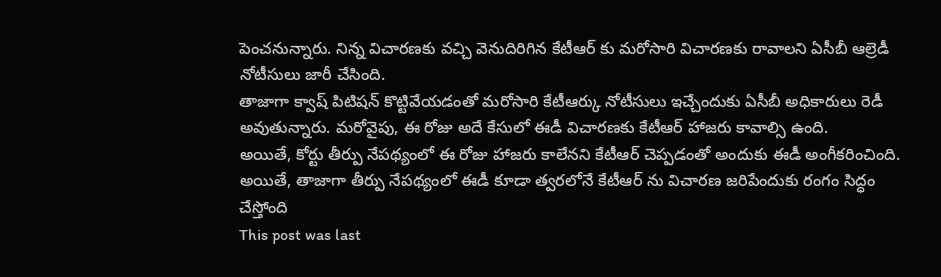పెంచనున్నారు. నిన్న విచారణకు వచ్చి వెనుదిరిగిన కేటీఆర్ కు మరోసారి విచారణకు రావాలని ఏసీబీ ఆల్రెడీ నోటీసులు జారీ చేసింది.
తాజాగా క్వాష్ పిటిషన్ కొట్టివేయడంతో మరోసారి కేటీఆర్కు నోటీసులు ఇచ్చేందుకు ఏసీబీ అధికారులు రెడీ అవుతున్నారు. మరోవైపు, ఈ రోజు అదే కేసులో ఈడీ విచారణకు కేటీఆర్ హాజరు కావాల్సి ఉంది.
అయితే, కోర్టు తీర్పు నేపథ్యంలో ఈ రోజు హాజరు కాలేనని కేటీఆర్ చెప్పడంతో అందుకు ఈడీ అంగీకరించింది. అయితే, తాజాగా తీర్పు నేపథ్యంలో ఈడీ కూడా త్వరలోనే కేటీఆర్ ను విచారణ జరిపేందుకు రంగం సిద్ధం చేస్తోంది
This post was last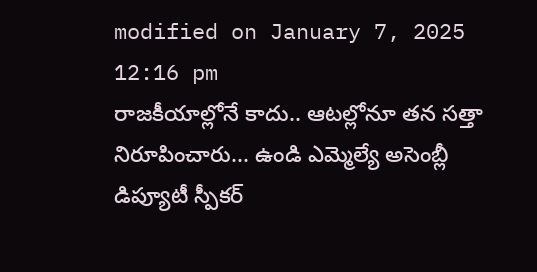modified on January 7, 2025 12:16 pm
రాజకీయాల్లోనే కాదు.. ఆటల్లోనూ తన సత్తా నిరూపించారు... ఉండి ఎమ్మెల్యే అసెంబ్లీ డిప్యూటీ స్పీకర్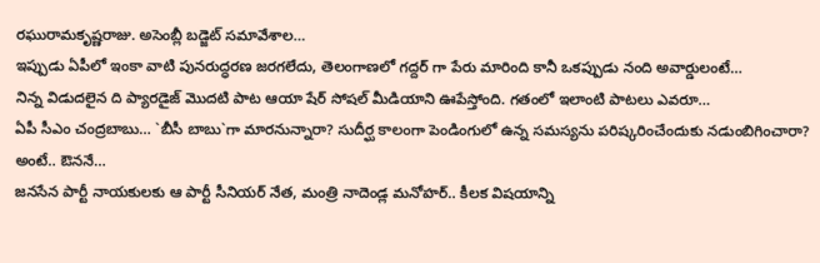రఘురామకృష్ణరాజు. అసెంబ్లీ బడ్జెట్ సమావేశాల…
ఇప్పుడు ఏపీలో ఇంకా వాటి పునరుద్ధరణ జరగలేదు, తెలంగాణలో గద్దర్ గా పేరు మారింది కానీ ఒకప్పుడు నంది అవార్డులంటే…
నిన్న విడుదలైన ది ప్యారడైజ్ మొదటి పాట ఆయా షేర్ సోషల్ మీడియాని ఊపేస్తోంది. గతంలో ఇలాంటి పాటలు ఎవరూ…
ఏపీ సీఎం చంద్రబాబు... `బీసీ బాబు`గా మారనున్నారా? సుదీర్ఘ కాలంగా పెండింగులో ఉన్న సమస్యను పరిష్కరించేందుకు నడుంబిగించారా? అంటే.. ఔననే…
జనసేన పార్టీ నాయకులకు ఆ పార్టీ సీనియర్ నేత, మంత్రి నాదెండ్ల మనోహర్.. కీలక విషయాన్ని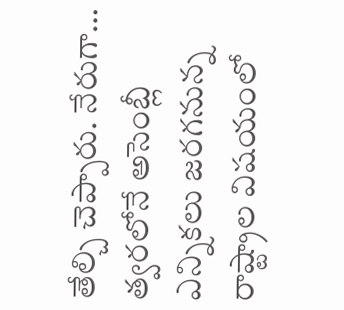తేల్చి చెప్పారు. నేరుగా…
త్వరలోనే అసెంబ్లీ ఎన్నికలు జరగనున్న రాష్ట్రాల విషయంలో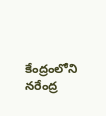కేంద్రంలోని నరేంద్ర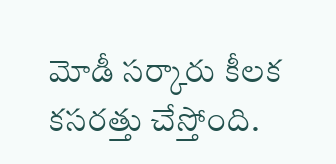మోడీ సర్కారు కీలక కసరత్తు చేస్తోంది.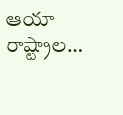ఆయా రాష్ట్రాల…